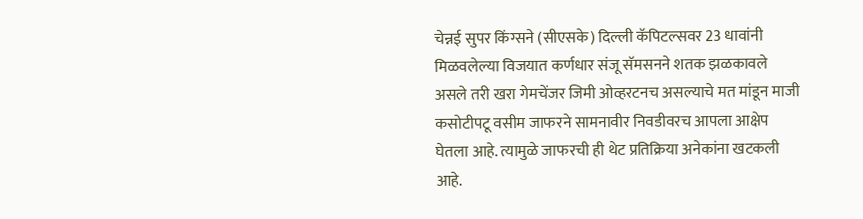चेन्नई सुपर किंग्सने (सीएसके) दिल्ली कॅपिटल्सवर 23 धावांनी मिळवलेल्या विजयात कर्णधार संजू सॅमसनने शतक झळकावले असले तरी खरा गेमचेंजर जिमी ओव्हरटनच असल्याचे मत मांडून माजी कसोटीपटू वसीम जाफरने सामनावीर निवडीवरच आपला आक्षेप घेतला आहे. त्यामुळे जाफरची ही थेट प्रतिक्रिया अनेकांना खटकली आहे.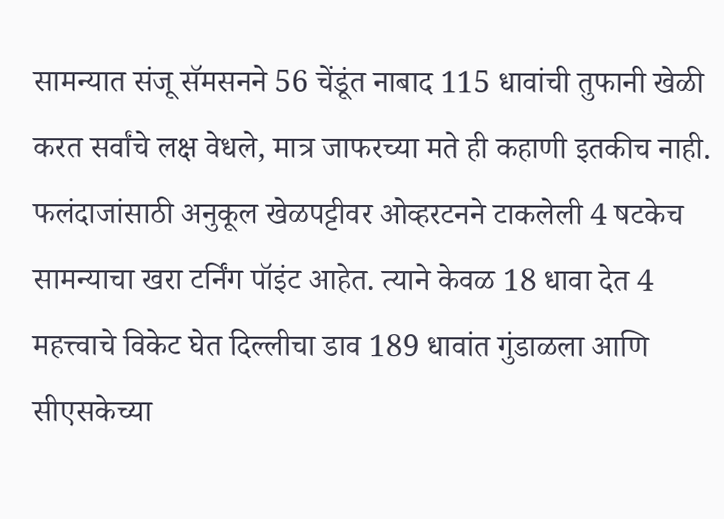सामन्यात संजू सॅमसनने 56 चेंडूंत नाबाद 115 धावांची तुफानी खेळी करत सर्वांचे लक्ष वेधले, मात्र जाफरच्या मते ही कहाणी इतकीच नाही. फलंदाजांसाठी अनुकूल खेळपट्टीवर ओव्हरटनने टाकलेली 4 षटकेच सामन्याचा खरा टर्निंग पॉइंट आहेत. त्याने केवळ 18 धावा देत 4 महत्त्वाचे विकेट घेत दिल्लीचा डाव 189 धावांत गुंडाळला आणि सीएसकेच्या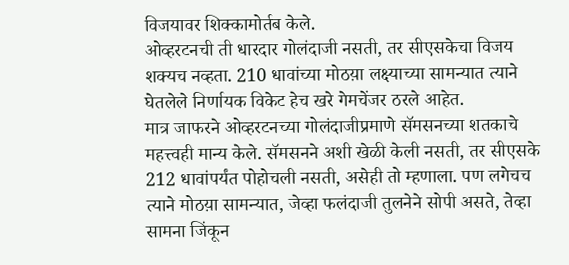विजयावर शिक्कामोर्तब केले.
ओव्हरटनची ती धारदार गोलंदाजी नसती, तर सीएसकेचा विजय शक्यच नव्हता. 210 धावांच्या मोठय़ा लक्ष्याच्या सामन्यात त्याने घेतलेले निर्णायक विकेट हेच खरे गेमचेंजर ठरले आहेत.
मात्र जाफरने ओव्हरटनच्या गोलंदाजीप्रमाणे सॅमसनच्या शतकाचे महत्त्वही मान्य केले. सॅमसनने अशी खेळी केली नसती, तर सीएसके 212 धावांपर्यंत पोहोचली नसती, असेही तो म्हणाला. पण लगेचच त्याने मोठय़ा सामन्यात, जेव्हा फलंदाजी तुलनेने सोपी असते, तेव्हा सामना जिंकून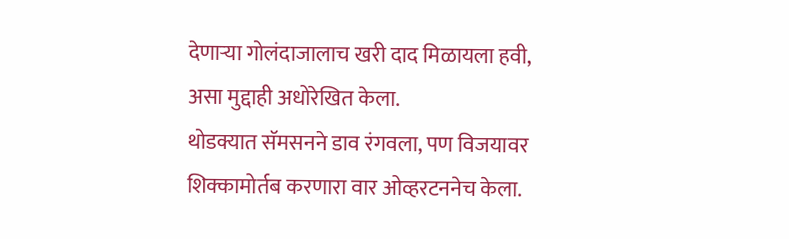देणाऱ्या गोलंदाजालाच खरी दाद मिळायला हवी, असा मुद्दाही अधोरेखित केला.
थोडक्यात सॅमसनने डाव रंगवला, पण विजयावर शिक्कामोर्तब करणारा वार ओव्हरटननेच केला.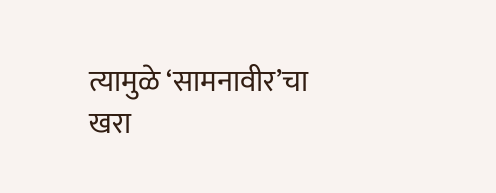त्यामुळे ‘सामनावीर’चा खरा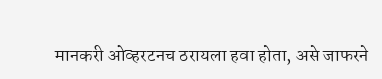मानकरी ओव्हरटनच ठरायला हवा होता, असे जाफरने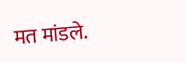मत मांडले.